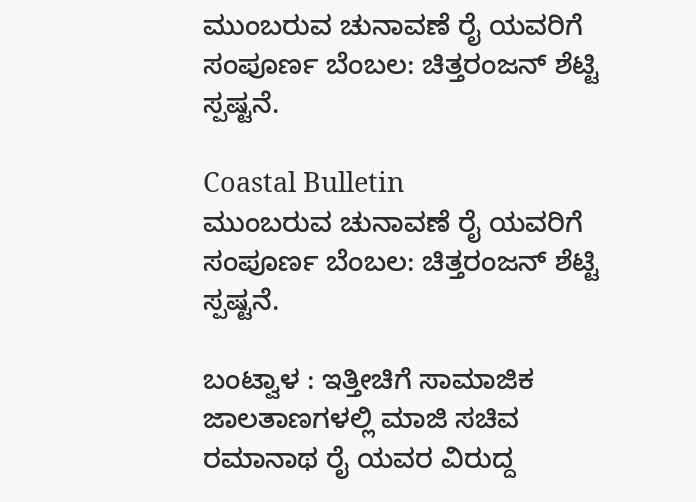ಮುಂಬರುವ ಚುನಾವಣೆ ರೈ ಯವರಿಗೆ ಸಂಪೂರ್ಣ ಬೆಂಬಲ: ಚಿತ್ತರಂಜನ್ ಶೆಟ್ಟಿ ಸ್ಪಷ್ಟನೆ.

Coastal Bulletin
ಮುಂಬರುವ ಚುನಾವಣೆ ರೈ ಯವರಿಗೆ ಸಂಪೂರ್ಣ ಬೆಂಬಲ: ಚಿತ್ತರಂಜನ್ ಶೆಟ್ಟಿ ಸ್ಪಷ್ಟನೆ.

ಬಂಟ್ವಾಳ : ಇತ್ತೀಚಿಗೆ ಸಾಮಾಜಿಕ ಜಾಲತಾಣಗಳಲ್ಲಿ ಮಾಜಿ ಸಚಿವ ರಮಾನಾಥ ರೈ ಯವರ ವಿರುದ್ದ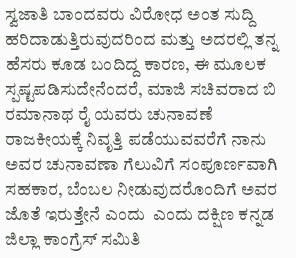ಸ್ವಜಾತಿ ಬಾಂದವರು ವಿರೋಧ ಅಂತ ಸುದ್ದಿ ಹರಿದಾಡುತ್ತಿರುವುದರಿಂದ ಮತ್ತು ಅದರಲ್ಲಿ ತನ್ನ ಹೆಸರು ಕೂಡ ಬಂದಿದ್ದ ಕಾರಣ, ಈ ಮೂಲಕ ಸ್ಪಷ್ಟಪಡಿಸುದೇನೆಂದರೆ, ಮಾಜಿ ಸಚಿವರಾದ ಬಿ ರಮಾನಾಥ ರೈ ಯವರು ಚುನಾವಣೆ ರಾಜಕೀಯಕ್ಕೆ ನಿವೃತ್ತಿ ಪಡೆಯುವವರೆಗೆ ನಾನು ಅವರ ಚುನಾವಣಾ ಗೆಲುವಿಗೆ ಸಂಪೂರ್ಣವಾಗಿ ಸಹಕಾರ, ಬೆಂಬಲ ನೀಡುವುದರೊಂದಿಗೆ ಅವರ ಜೊತೆ ಇರುತ್ತೇನೆ ಎಂದು  ಎಂದು ದಕ್ಷಿಣ ಕನ್ನಡ ಜಿಲ್ಲಾ ಕಾಂಗ್ರೆಸ್ ಸಮಿತಿ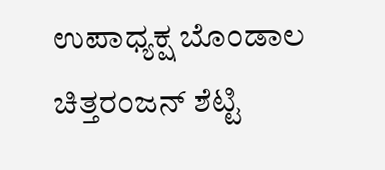ಉಪಾಧ್ಯಕ್ಷ ಬೊಂಡಾಲ ಚಿತ್ತರಂಜನ್ ಶೆಟ್ಟಿ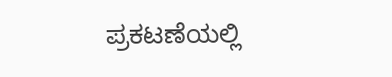ಪ್ರಕಟಣೆಯಲ್ಲಿ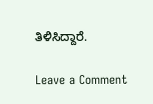ತಿಳಿಸಿದ್ದಾರೆ.

Leave a Comment